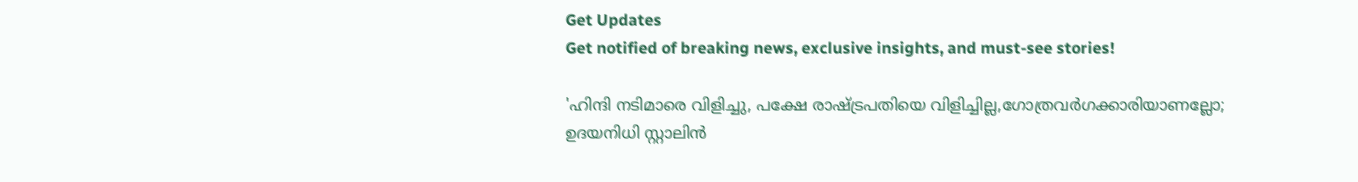Get Updates
Get notified of breaking news, exclusive insights, and must-see stories!

'ഹിന്ദി നടിമാരെ വിളിച്ചു, പക്ഷേ രാഷ്ട്രപതിയെ വിളിച്ചില്ല,ഗോത്രവർഗക്കാരിയാണല്ലോ; ഉദയനിധി സ്റ്റാലിൻ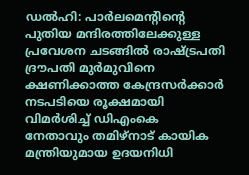ഡൽഹി: പാർലമെന്റിന്റെ പുതിയ മന്ദിരത്തിലേക്കുള്ള പ്രവേശന ചടങ്ങിൽ രാഷ്ട്രപതി ദ്രൗപതി മുർമുവിനെ ക്ഷണിക്കാത്ത കേന്ദ്രസർക്കാർ നടപടിയെ രൂക്ഷമായി വിമർശിച്ച് ഡിഎംകെ നേതാവും തമിഴ്നാട് കായിക മന്ത്രിയുമായ ഉദയനിധി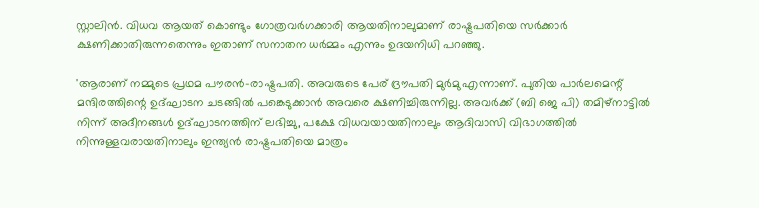സ്റ്റാലിൻ. വിധവ ആയത് കൊണ്ടും ഗോത്രവർഗക്കാരി ആയതിനാലുമാണ് രാഷ്ട്രപതിയെ സർക്കാർ ക്ഷണിക്കാതിരുന്നതെന്നും ഇതാണ് സനാതന ധർമ്മം എന്നും ഉദയനിധി പറഞ്ഞു.

'ആരാണ് നമ്മുടെ പ്രഥമ പൗരൻ-രാഷ്ട്രപതി. അവരുടെ പേര് ദ്രൗപതി മുർമു എന്നാണ്. പുതിയ പാർലമെന്റ് മന്ദിരത്തിന്റെ ഉദ്ഘാടന ചടങ്ങിൽ പങ്കെടുക്കാൻ അവരെ ക്ഷണിച്ചിരുന്നില്ല. അവർക്ക് (ബി ജെ പി) തമിഴ്‌നാട്ടിൽ നിന്ന് അദീനങ്ങൾ ഉദ്ഘാടനത്തിന് ലഭിച്ചു, പക്ഷേ വിധവയായതിനാലും ആദിവാസി വിഭാഗത്തിൽ നിന്നുള്ളവരായതിനാലും ഇന്ത്യൻ രാഷ്ട്രപതിയെ മാത്രം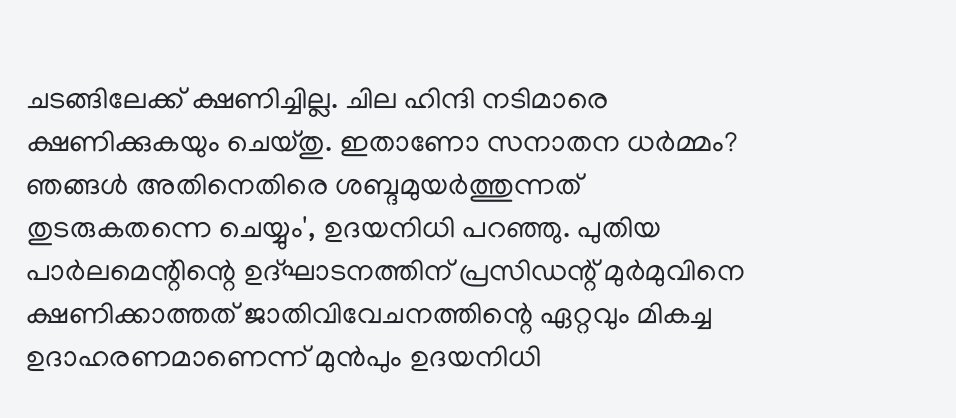ചടങ്ങിലേക്ക് ക്ഷണിച്ചില്ല. ചില ഹിന്ദി നടിമാരെ ക്ഷണിക്കുകയും ചെയ്തു. ഇതാണോ സനാതന ധർമ്മം? ഞങ്ങൾ അതിനെതിരെ ശബ്ദമുയർത്തുന്നത് തുടരുകതന്നെ ചെയ്യും', ഉദയനിധി പറഞ്ഞു. പുതിയ പാര്‍ലമെന്റിന്റെ ഉദ്ഘാടനത്തിന് പ്രസിഡന്റ് മുര്‍മുവിനെ ക്ഷണിക്കാത്തത് ജാതിവിവേചനത്തിന്റെ ഏറ്റവും മികച്ച ഉദാഹരണമാണെന്ന് മുൻപും ഉദയനിധി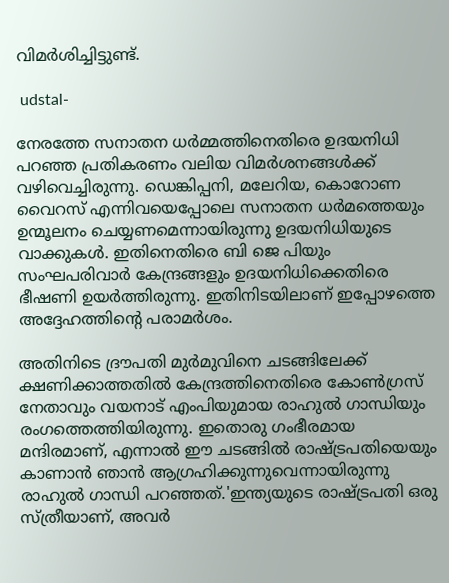വിമർശിച്ചിട്ടുണ്ട്.

 udstal-

നേരത്തേ സനാതന ധർമ്മത്തിനെതിരെ ഉദയനിധി പറഞ്ഞ പ്രതികരണം വലിയ വിമർശനങ്ങൾക്ക് വഴിവെച്ചിരുന്നു. ഡെങ്കിപ്പനി, മലേറിയ, കൊറോണ വൈറസ് എന്നിവയെപ്പോലെ സനാതന ധർമത്തെയും ഉന്മൂലനം ചെയ്യണമെന്നായിരുന്നു ഉദയനിധിയുടെ വാക്കുകൾ. ഇതിനെതിരെ ബി ജെ പിയും സംഘപരിവാർ കേന്ദ്രങ്ങളും ഉദയനിധിക്കെതിരെ ഭീഷണി ഉയർത്തിരുന്നു. ഇതിനിടയിലാണ് ഇപ്പോഴത്തെ അദ്ദേഹത്തിന്റെ പരാമർശം.

അതിനിടെ ദ്രൗപതി മുർമുവിനെ ചടങ്ങിലേക്ക് ക്ഷണിക്കാത്തതിൽ കേന്ദ്രത്തിനെതിരെ കോൺഗ്രസ് നേതാവും വയനാട് എംപിയുമായ രാഹുൽ ഗാന്ധിയും രംഗത്തെത്തിയിരുന്നു. ഇതൊരു ഗംഭീരമായ മന്ദിരമാണ്, എന്നാൽ ഈ ചടങ്ങിൽ രാഷ്ട്രപതിയെയും കാണാൻ ഞാൻ ആഗ്രഹിക്കുന്നുവെന്നായിരുന്നു രാഹുൽ ഗാന്ധി പറഞ്ഞത്.'ഇന്ത്യയുടെ രാഷ്ട്രപതി ഒരു സ്ത്രീയാണ്, അവർ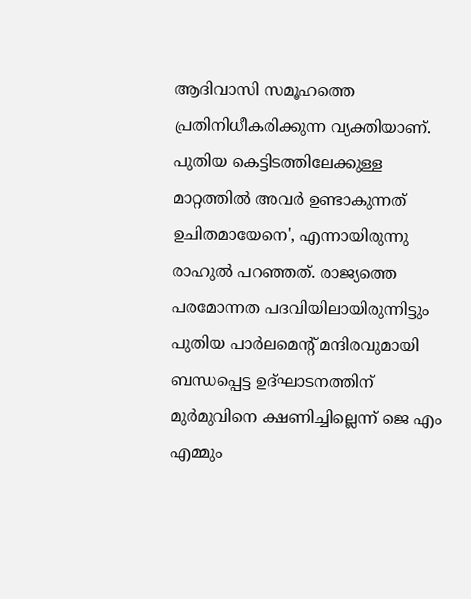ആദിവാസി സമൂഹത്തെ പ്രതിനിധീകരിക്കുന്ന വ്യക്തിയാണ്. പുതിയ കെട്ടിടത്തിലേക്കുള്ള മാറ്റത്തിൽ അവർ ഉണ്ടാകുന്നത് ഉചിതമായേനെ', എന്നായിരുന്നു രാഹുൽ പറഞ്ഞത്. രാജ്യത്തെ പരമോന്നത പദവിയിലായിരുന്നിട്ടും പുതിയ പാർലമെന്റ് മന്ദിരവുമായി ബന്ധപ്പെട്ട ഉദ്ഘാടനത്തിന് മുർമുവിനെ ക്ഷണിച്ചില്ലെന്ന് ജെ എം എമ്മും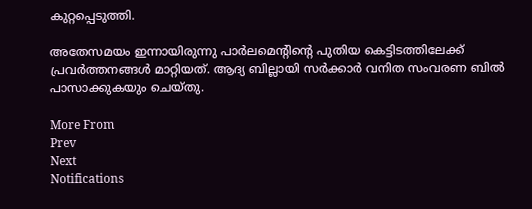കുറ്റപ്പെടുത്തി.

അതേസമയം ഇന്നായിരുന്നു പാർലമെന്റിന്റെ പുതിയ കെട്ടിടത്തിലേക്ക് പ്രവർത്തനങ്ങൾ മാറ്റിയത്. ആദ്യ ബില്ലായി സർക്കാർ വനിത സംവരണ ബിൽ പാസാക്കുകയും ചെയ്തു.

More From
Prev
Next
Notifications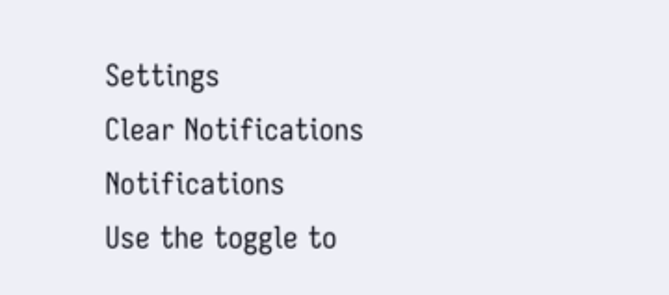Settings
Clear Notifications
Notifications
Use the toggle to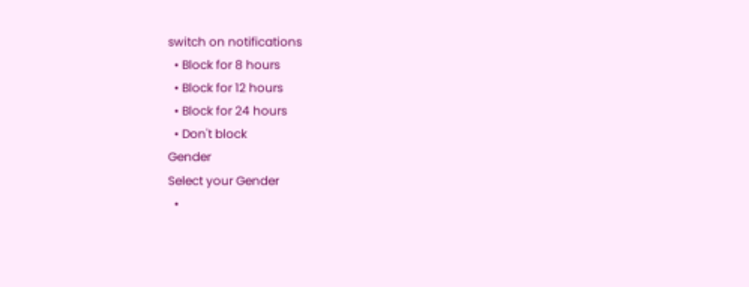switch on notifications
  • Block for 8 hours
  • Block for 12 hours
  • Block for 24 hours
  • Don't block
Gender
Select your Gender
  •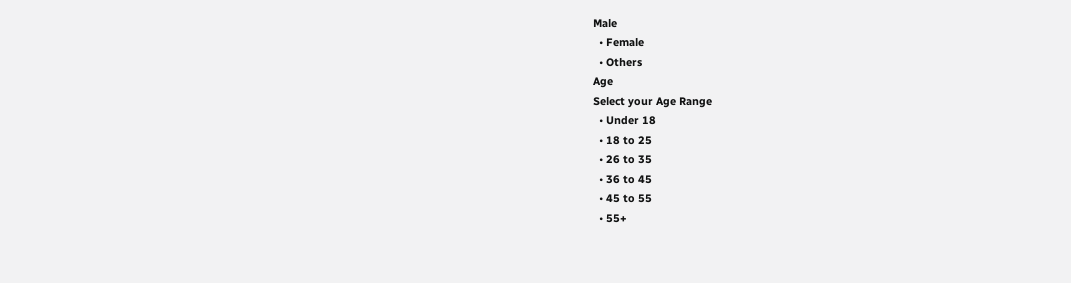Male
  • Female
  • Others
Age
Select your Age Range
  • Under 18
  • 18 to 25
  • 26 to 35
  • 36 to 45
  • 45 to 55
  • 55+